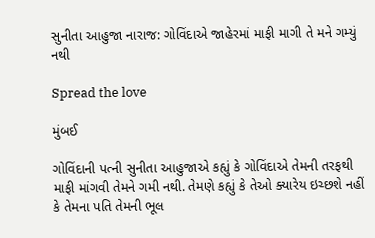સુનીતા આહુજા નારાજ: ગોવિંદાએ જાહેરમાં માફી માગી તે મને ગમ્યું નથી

Spread the love

મુંબઈ

ગોવિંદાની પત્ની સુનીતા આહુજાએ કહ્યું કે ગોવિંદાએ તેમની તરફથી માફી માંગવી તેમને ગમી નથી. તેમણે કહ્યું કે તેઓ ક્યારેય ઇચ્છશે નહીં કે તેમના પતિ તેમની ભૂલ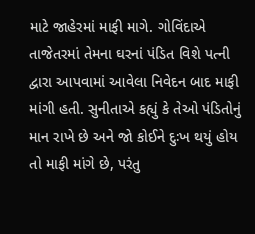માટે જાહેરમાં માફી માગે. ગોવિંદાએ તાજેતરમાં તેમના ઘરનાં પંડિત વિશે પત્ની દ્વારા આપવામાં આવેલા નિવેદન બાદ માફી માંગી હતી. સુનીતાએ કહ્યું કે તેઓ પંડિતોનું માન રાખે છે અને જો કોઈને દુઃખ થયું હોય તો માફી માંગે છે, પરંતુ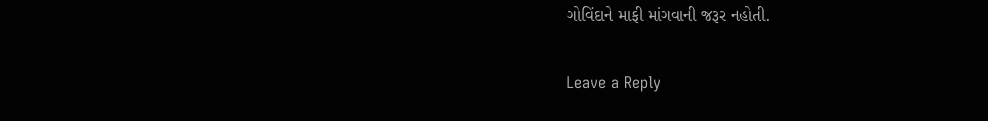ગોવિંદાને માફી માંગવાની જરૂર નહોતી.

Leave a Reply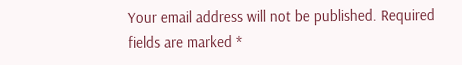Your email address will not be published. Required fields are marked *